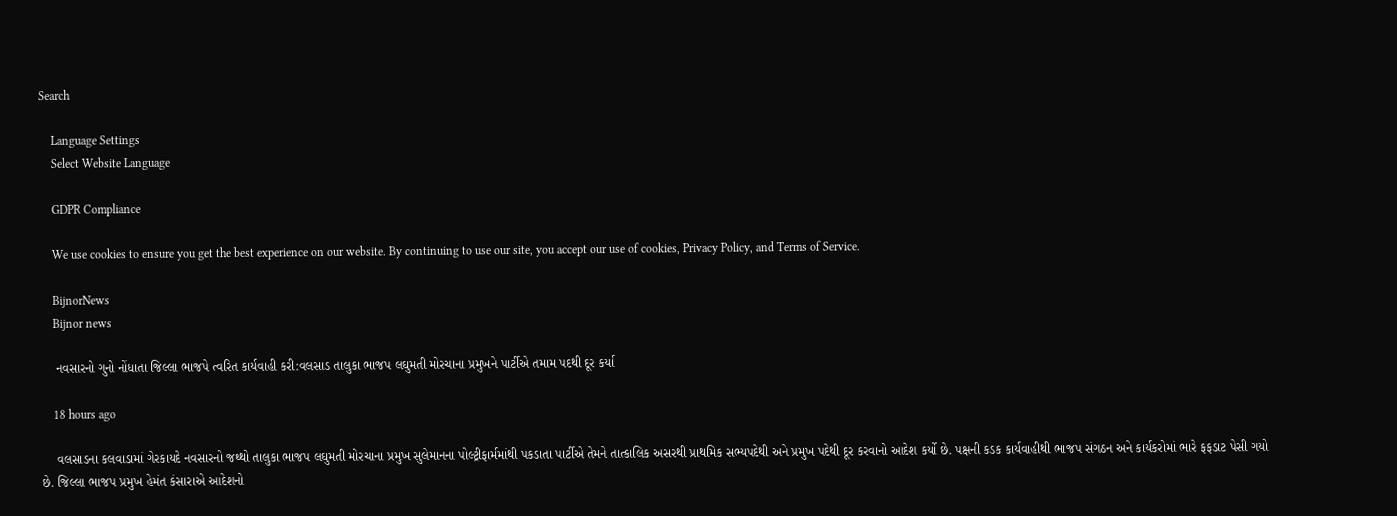Search

    Language Settings
    Select Website Language

    GDPR Compliance

    We use cookies to ensure you get the best experience on our website. By continuing to use our site, you accept our use of cookies, Privacy Policy, and Terms of Service.

    BijnorNews
    Bijnor news

    નવસારનો ગુનો નોંધાતા જિલ્લા ભાજપે ત્વરિત કાર્યવાહી કરી:વલસાડ તાલુકા ભાજપ લઘુમતી મોરચાના પ્રમુખને પાર્ટીએ તમામ પદથી દૂર કર્યા

    18 hours ago

    વલસાડના કલવાડામાં ગેરકાયદે નવસારનો જથ્થો તાલુકા ભાજપ લઘુમતી મોરચાના પ્રમુખ સુલેમાનના પોલ્ટ્રીફાર્મમાંથી પકડાતા પાર્ટીએ તેમને તાત્કાલિક અસરથી પ્રાથમિક સભ્યપદેથી અને પ્રમુખ પદેથી દૂર કરવાનો આદેશ કર્યો છે. પક્ષની કડક કાર્યવાહીથી ભાજપ સંગઠન અને કાર્યકરોમાં ભારે ફફડાટ પેસી ગયો છે. જિલ્લા ભાજપ પ્રમુખ હેમંત કંસારાએ આદેશનો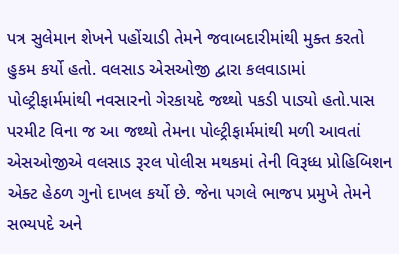પત્ર સુલેમાન શેખને પહોંચાડી તેમને જવાબદારીમાંથી મુક્ત કરતો હુકમ કર્યો હતો. વલસાડ એસઓજી દ્વારા કલવાડામાં પોલ્ટ્રીફાર્મમાંથી નવસારનો ગેરકાયદે જથ્થો પકડી પાડ્યો હતો.પાસ પરમીટ વિના જ આ જથ્થો તેમના પોલ્ટ્રીફાર્મમાંથી મળી આવતાં એસઓજીએ વલસાડ રૂરલ પોલીસ મથકમાં તેની વિરૂધ્ધ પ્રોહિબિશન એક્ટ હેઠળ ગુનો દાખલ કર્યો છે. જેના પગલે ભાજપ પ્રમુખે તેમને સભ્યપદે અને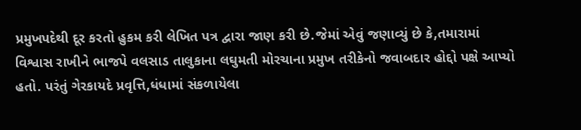પ્રમુખપદેથી દૂર કરતો હુકમ કરી લેખિત પત્ર દ્વારા જાણ કરી છે.જેમાં એવું જણાવ્યું છે કે,તમારામાં વિશ્વાસ રાખીને ભાજપે વલસાડ તાલુકાના લઘુમતી મોરચાના પ્રમુખ તરીકેનો જવાબદાર હોદ્દો પક્ષે આપ્યો હતો. પરંતું ગેરકાયદે પ્રવૃત્તિ,ધંધામાં સંકળાયેલા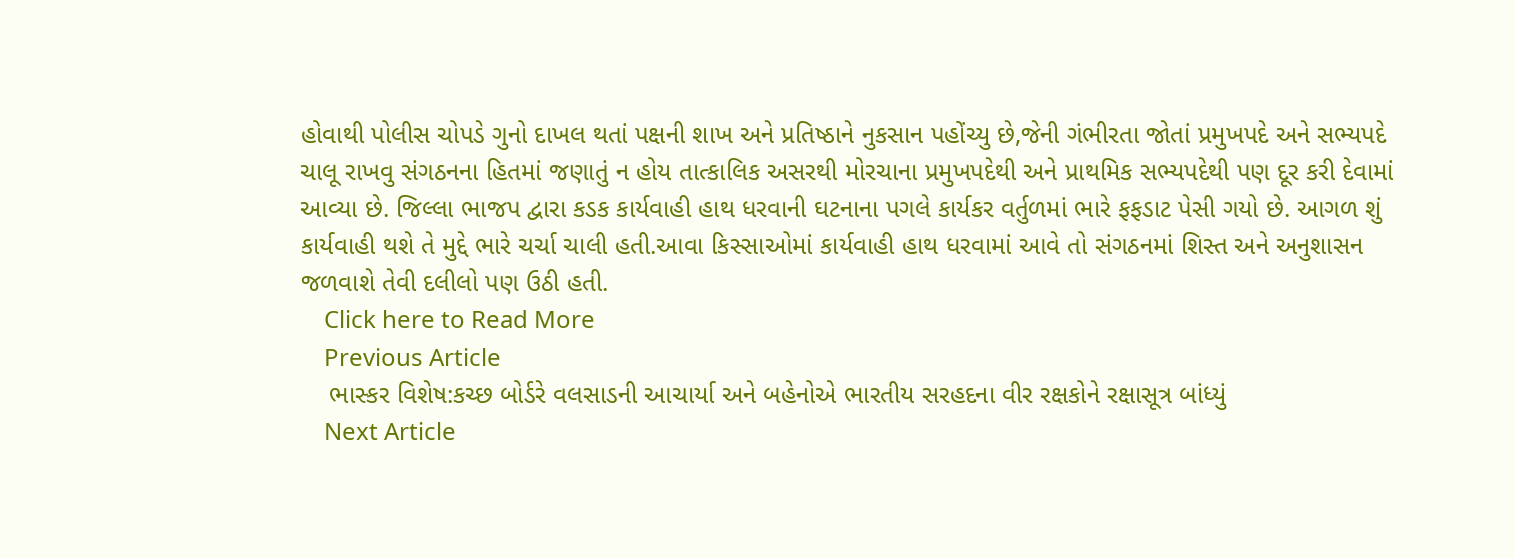હોવાથી પોલીસ ચોપડે ગુનો દાખલ થતાં પક્ષની શાખ અને પ્રતિષ્ઠાને નુકસાન પહોંચ્યુ છે,જેની ગંભીરતા જોતાં પ્રમુખપદે અને સભ્યપદે ચાલૂ રાખવુ સંગઠનના હિતમાં જણાતું ન હોય તાત્કાલિક અસરથી મોરચાના પ્રમુખપદેથી અને પ્રાથમિક સભ્યપદેથી પણ દૂર કરી દેવામાં આવ્યા છે. જિલ્લા ભાજપ દ્વારા કડક કાર્યવાહી હાથ ધરવાની ઘટનાના પગલે કાર્યકર વર્તુળમાં ભારે ફફડાટ પેસી ગયો છે. આગળ શું કાર્યવાહી થશે તે મુદ્દે ભારે ચર્ચા ચાલી હતી.આવા કિસ્સાઓમાં કાર્યવાહી હાથ ધરવામાં આવે તો સંગઠનમાં શિસ્ત અને અનુશાસન જળવાશે તેવી દલીલો પણ ઉઠી હતી.
    Click here to Read More
    Previous Article
    ભાસ્કર વિશેષ:કચ્છ બોર્ડરે વલસાડની આચાર્યા અને બહેનોએ ભારતીય સરહદના વીર રક્ષકોને રક્ષાસૂત્ર બાંધ્યું
    Next Article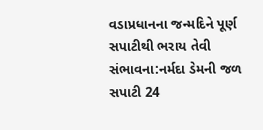વડાપ્રધાનના જન્મદિને પૂર્ણ સપાટીથી ભરાય તેવી સંભાવના:નર્મદા ડેમની જળ સપાટી 24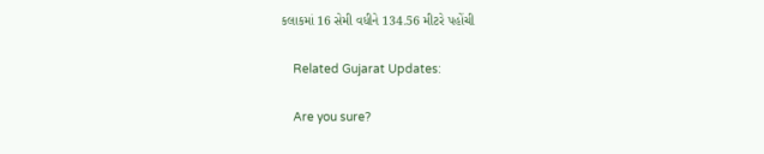કલાકમાં 16 સેમી વધીને 134.56 મીટરે પહોંચી

    Related Gujarat Updates:

    Are you sure?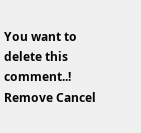You want to delete this comment..! Remove Cancel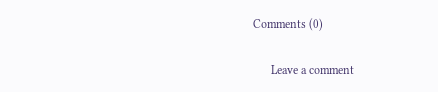Comments (0)

      Leave a comment